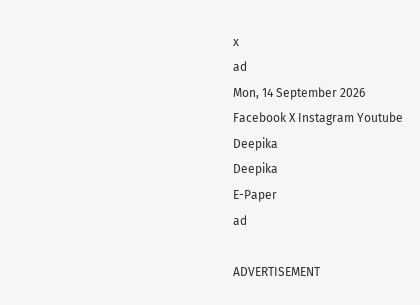x
ad
Mon, 14 September 2026
Facebook X Instagram Youtube
Deepika
Deepika
E-Paper
ad

ADVERTISEMENT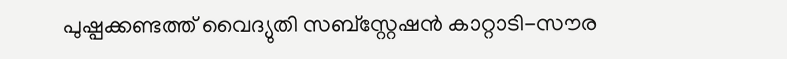പുഷ്പക്കണ്ടത്ത് വൈദ്യുതി സബ്‌സ്റ്റേഷൻ കാറ്റാടി-സൗര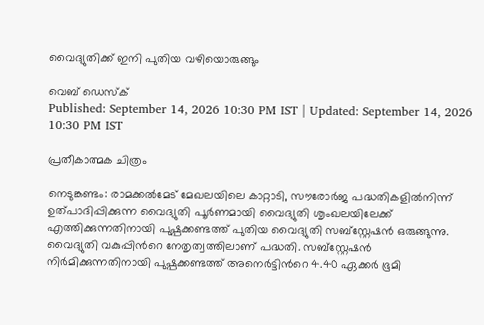വൈദ്യുതിക്ക് ഇനി പുതിയ വഴിയൊരുങ്ങും

വെബ് ഡെസ്ക്
Published: September 14, 2026 10:30 PM IST | Updated: September 14, 2026 10:30 PM IST

പ്രതീകാത്മക ചിത്രം

നെടുങ്കണ്ടം: രാമക്കൽമേട് മേഖലയിലെ കാറ്റാടി, സൗരോർജ പദ്ധതികളിൽനിന്ന് ഉത്പാദിപ്പിക്കുന്ന വൈദ്യുതി പൂർണമായി വൈദ്യുതി ശൃംഖലയിലേക്ക് എത്തിക്കുന്നതിനായി പുഷ്പക്കണ്ടത്ത് പുതിയ വൈദ്യുതി സബ്‌സ്റ്റേഷൻ ഒരുങ്ങുന്നു. വൈദ്യുതി വകുപ്പിന്‍റെ നേതൃത്വത്തിലാണ് പദ്ധതി. സബ്‌സ്റ്റേഷൻ നിർമിക്കുന്നതിനായി പുഷ്പക്കണ്ടത്ത് അനെർട്ടിന്‍റെ 4.40 ഏക്കർ ഭൂമി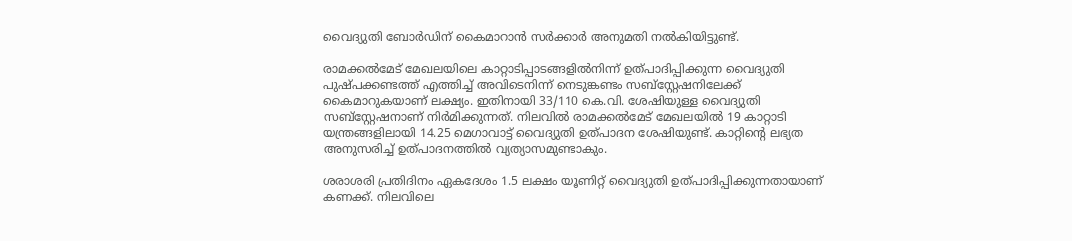വൈദ്യുതി ബോർഡിന് കൈമാറാൻ സർക്കാർ അനുമതി നൽകിയിട്ടുണ്ട്.

രാമക്കൽമേട് മേഖലയിലെ കാറ്റാടിപ്പാടങ്ങളിൽനിന്ന് ഉത്പാദിപ്പിക്കുന്ന വൈദ്യുതി പുഷ്പക്കണ്ടത്ത് എത്തിച്ച് അവിടെനിന്ന് നെടുങ്കണ്ടം സബ്‌സ്റ്റേഷനിലേക്ക് കൈമാറുകയാണ് ലക്ഷ്യം. ഇതിനായി 33/110 കെ.വി. ശേഷിയുള്ള വൈദ്യുതി സബ്‌സ്റ്റേഷനാണ് നിർമിക്കുന്നത്. നിലവിൽ രാമക്കൽമേട് മേഖലയിൽ 19 കാറ്റാടി യന്ത്രങ്ങളിലായി 14.25 മെഗാവാട്ട് വൈദ്യുതി ഉത്പാദന ശേഷിയുണ്ട്. കാറ്റിന്‍റെ ലഭ്യത അനുസരിച്ച് ഉത്പാദനത്തിൽ വ്യത്യാസമുണ്ടാകും.

ശരാശരി പ്രതിദിനം ഏകദേശം 1.5 ലക്ഷം യൂണിറ്റ് വൈദ്യുതി ഉത്പാദിപ്പിക്കുന്നതായാണ് കണക്ക്. നിലവിലെ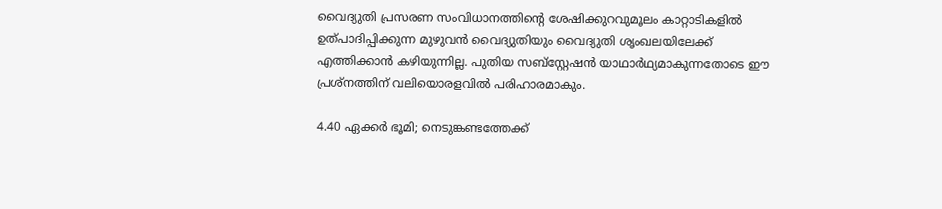വൈദ്യുതി പ്രസരണ സംവിധാനത്തിന്‍റെ ശേഷിക്കുറവുമൂലം കാറ്റാടികളിൽ ഉത്പാദിപ്പിക്കുന്ന മുഴുവൻ വൈദ്യുതിയും വൈദ്യുതി ശൃംഖലയിലേക്ക് എത്തിക്കാൻ കഴിയുന്നില്ല. പുതിയ സബ്‌സ്റ്റേഷൻ യാഥാർഥ്യമാകുന്നതോടെ ഈ പ്രശ്നത്തിന് വലിയൊരളവിൽ പരിഹാരമാകും.

4.40 ഏക്കർ ഭൂമി; നെടുങ്കണ്ടത്തേക്ക്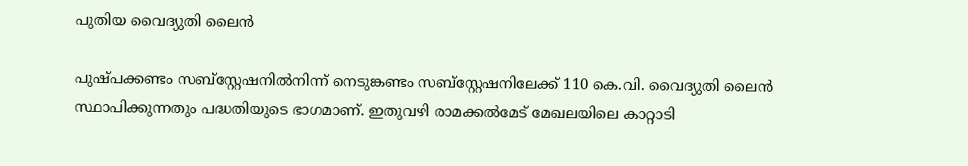പുതിയ വൈദ്യുതി ലൈൻ

പുഷ്പക്കണ്ടം സബ്‌സ്റ്റേഷനിൽനിന്ന് നെടുങ്കണ്ടം സബ്‌സ്റ്റേഷനിലേക്ക് 110 കെ.വി. വൈദ്യുതി ലൈൻ സ്ഥാപിക്കുന്നതും പദ്ധതിയുടെ ഭാഗമാണ്. ഇതുവഴി രാമക്കൽമേട് മേഖലയിലെ കാറ്റാടി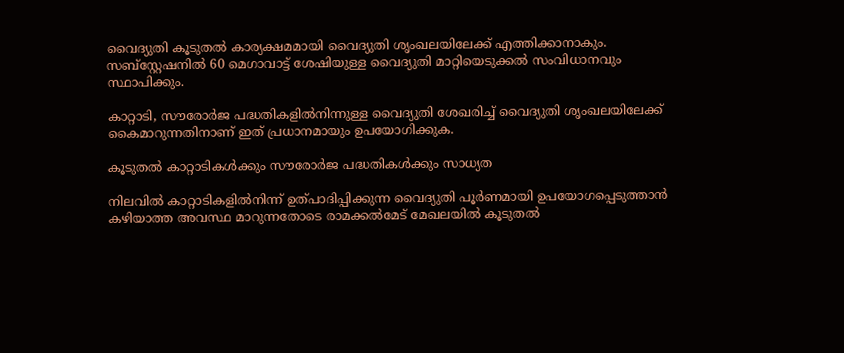വൈദ്യുതി കൂടുതൽ കാര്യക്ഷമമായി വൈദ്യുതി ശൃംഖലയിലേക്ക് എത്തിക്കാനാകും. സബ്‌സ്റ്റേഷനിൽ 60 മെഗാവാട്ട് ശേഷിയുള്ള വൈദ്യുതി മാറ്റിയെടുക്കൽ സംവിധാനവും സ്ഥാപിക്കും.

കാറ്റാടി, സൗരോർജ പദ്ധതികളിൽനിന്നുള്ള വൈദ്യുതി ശേഖരിച്ച് വൈദ്യുതി ശൃംഖലയിലേക്ക് കൈമാറുന്നതിനാണ് ഇത് പ്രധാനമായും ഉപയോഗിക്കുക.

കൂടുതൽ കാറ്റാടികൾക്കും സൗരോർജ പദ്ധതികൾക്കും സാധ്യത

നിലവിൽ കാറ്റാടികളിൽനിന്ന് ഉത്പാദിപ്പിക്കുന്ന വൈദ്യുതി പൂർണമായി ഉപയോഗപ്പെടുത്താൻ കഴിയാത്ത അവസ്ഥ മാറുന്നതോടെ രാമക്കൽമേട് മേഖലയിൽ കൂടുതൽ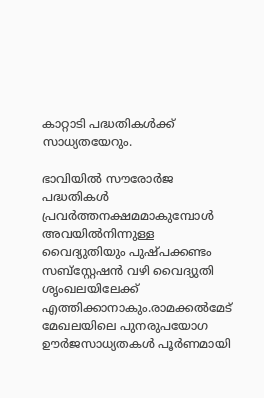കാറ്റാടി പദ്ധതികൾക്ക് സാധ്യതയേറും.

ഭാവിയിൽ സൗരോർജ പദ്ധതികൾ പ്രവർത്തനക്ഷമമാകുമ്പോൾ അവയിൽനിന്നുള്ള വൈദ്യുതിയും പുഷ്പക്കണ്ടം സബ്‌സ്റ്റേഷൻ വഴി വൈദ്യുതി ശൃംഖലയിലേക്ക് എത്തിക്കാനാകും.രാമക്കൽമേട് മേഖലയിലെ പുനരുപയോഗ ഊർജസാധ്യതകൾ പൂർണമായി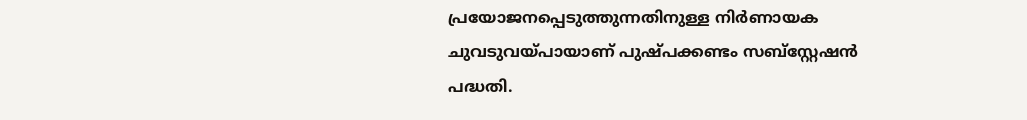പ്രയോജനപ്പെടുത്തുന്നതിനുള്ള നിർണായക ചുവടുവയ്പായാണ് പുഷ്പക്കണ്ടം സബ്‌സ്റ്റേഷൻ പദ്ധതി.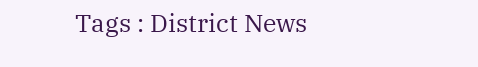Tags : District News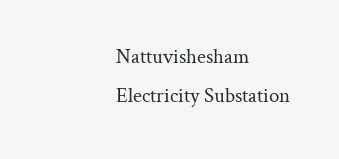Nattuvishesham Electricity Substation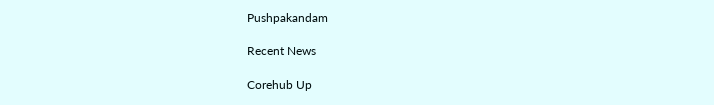Pushpakandam

Recent News

Corehub Up